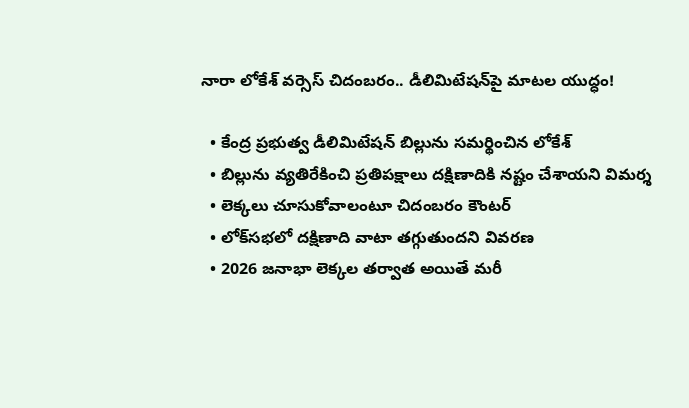నారా లోకేశ్‌ వర్సెస్‌ చిదంబరం.. డీలిమిటేషన్‌పై మాటల యుద్ధం!

  • కేంద్ర ప్రభుత్వ డీలిమిటేషన్‌ బిల్లును సమర్థించిన లోకేశ్‌
  • బిల్లును వ్యతిరేకించి ప్రతిపక్షాలు దక్షిణాదికి నష్టం చేశాయని విమర్శ
  • లెక్కలు చూసుకోవాలంటూ చిదంబరం కౌంటర్‌
  • లోక్‌సభలో దక్షిణాది వాటా తగ్గుతుందని వివరణ
  • 2026 జనాభా లెక్కల తర్వాత అయితే మరీ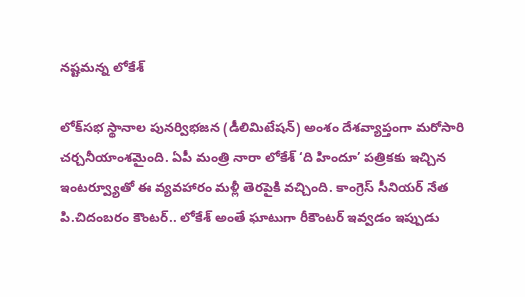నష్టమన్న లోకేశ్‌

లోక్‌సభ స్థానాల పునర్విభజన (డీలిమిటేషన్) అంశం దేశవ్యాప్తంగా మరోసారి చర్చనీయాంశమైంది. ఏపీ మంత్రి నారా లోకేశ్‌ ‘ది హిందూ’ పత్రికకు ఇచ్చిన ఇంటర్వ్యూతో ఈ వ్యవహారం మళ్లీ తెరపైకి వచ్చింది. కాంగ్రెస్ సీనియర్ నేత పి.చిదంబరం కౌంటర్‌.. లోకేశ్‌ అంతే ఘాటుగా రీకౌంటర్ ఇవ్వడం ఇప్పుడు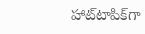హాట్‌టాపిక్‌గా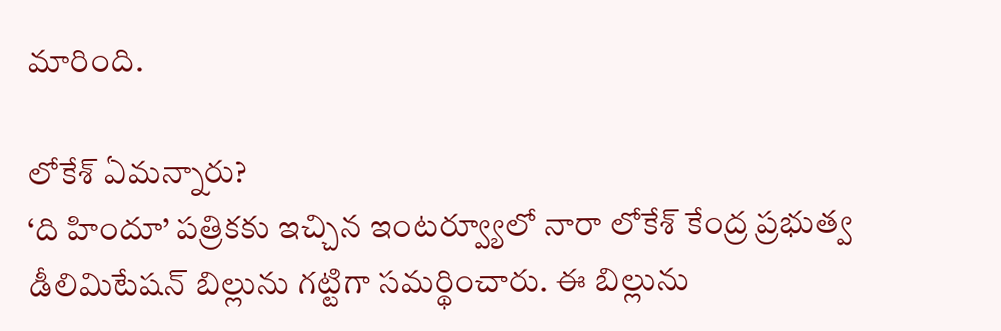మారింది.

లోకేశ్‌ ఏమన్నారు?
‘ది హిందూ’ పత్రికకు ఇచ్చిన ఇంటర్వ్యూలో నారా లోకేశ్‌ కేంద్ర ప్రభుత్వ డీలిమిటేషన్ బిల్లును గట్టిగా సమర్థించారు. ఈ బిల్లును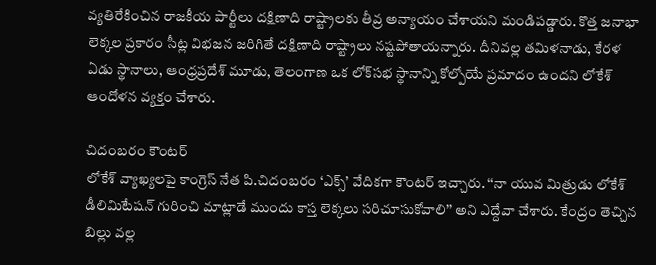వ్యతిరేకించిన రాజకీయ పార్టీలు దక్షిణాది రాష్ట్రాలకు తీవ్ర అన్యాయం చేశాయని మండిపడ్డారు. కొత్త జనాభా లెక్కల ప్రకారం సీట్ల విభజన జరిగితే దక్షిణాది రాష్ట్రాలు నష్టపోతాయన్నారు. దీనివల్ల తమిళనాడు, కేరళ ఏడు స్థానాలు, ఆంధ్రప్రదేశ్ మూడు, తెలంగాణ ఒక లోక్‌సభ స్థానాన్ని కోల్పోయే ప్రమాదం ఉందని లోకేశ్‌ ఆందోళన వ్యక్తం చేశారు.

చిదంబరం కౌంటర్
లోకేశ్‌ వ్యాఖ్యలపై కాంగ్రెస్ నేత పి.చిదంబరం ‘ఎక్స్‌’ వేదికగా కౌంటర్ ఇచ్చారు. ‘‘నా యువ మిత్రుడు లోకేశ్‌ డీలిమిటేషన్ గురించి మాట్లాడే ముందు కాస్త లెక్కలు సరిచూసుకోవాలి’’ అని ఎద్దేవా చేశారు. కేంద్రం తెచ్చిన బిల్లు వల్ల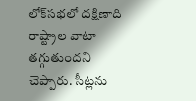లోక్‌సభలో దక్షిణాది రాష్ట్రాల వాటా తగ్గుతుందని చెప్పారు. సీట్లను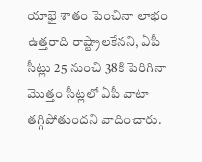యాభై శాతం పెంచినా లాభం ఉత్తరాది రాష్ట్రాలకేనని, ఏపీ సీట్లు 25 నుంచి 38కి పెరిగినా మొత్తం సీట్లలో ఏపీ వాటా తగ్గిపోతుందని వాదించారు.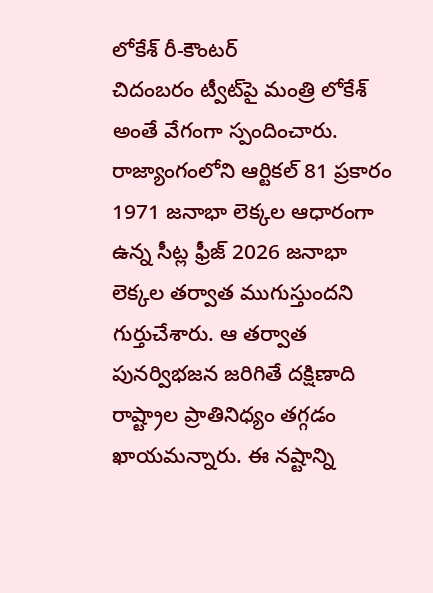లోకేశ్‌ రీ-కౌంటర్
చిదంబరం ట్వీట్‌పై మంత్రి లోకేశ్‌ అంతే వేగంగా స్పందించారు. రాజ్యాంగంలోని ఆర్టికల్ 81 ప్రకారం 1971 జనాభా లెక్కల ఆధారంగా ఉన్న సీట్ల ఫ్రీజ్ 2026 జనాభా లెక్కల తర్వాత ముగుస్తుందని గుర్తుచేశారు. ఆ తర్వాత పునర్విభజన జరిగితే దక్షిణాది రాష్ట్రాల ప్రాతినిధ్యం తగ్గడం ఖాయమన్నారు. ఈ నష్టాన్ని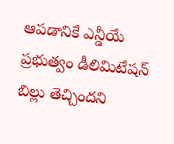ఆపడానికే ఎన్డీయే ప్రభుత్వం డీలిమిటేషన్ బిల్లు తెచ్చిందని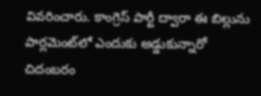వివరించారు. కాంగ్రెస్ పార్టీ ద్వారా ఈ బిల్లును పార్లమెంట్‌లో ఎందుకు అడ్డుకున్నారో చిదంబరం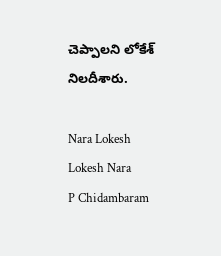చెప్పాలని లోకేశ్‌ నిలదీశారు.

Nara Lokesh
Lokesh Nara
P Chidambaram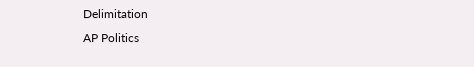Delimitation
AP Politics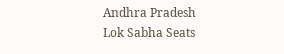Andhra Pradesh
Lok Sabha Seats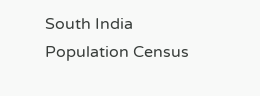South India
Population Census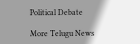Political Debate

More Telugu News